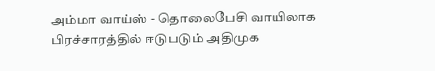அம்மா வாய்ஸ் - தொலைபேசி வாயிலாக பிரச்சாரத்தில் ஈடுபடும் அதிமுக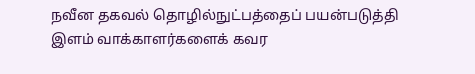நவீன தகவல் தொழில்நுட்பத்தைப் பயன்படுத்தி இளம் வாக்காளர்களைக் கவர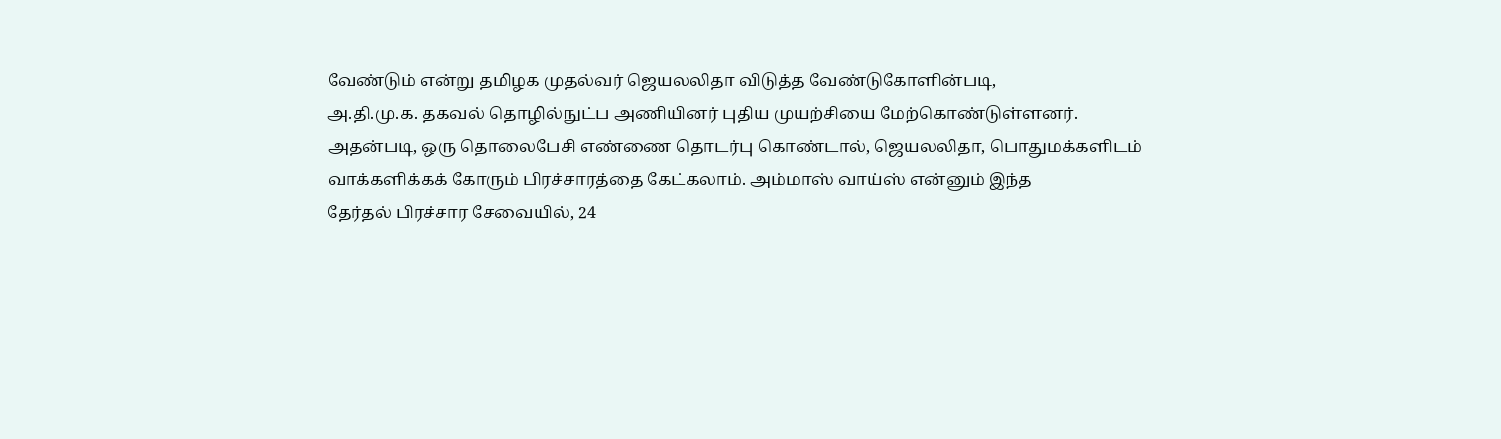வேண்டும் என்று தமிழக முதல்வர் ஜெயலலிதா விடுத்த வேண்டுகோளின்படி,
அ.தி.மு.க. தகவல் தொழில்நுட்ப அணியினர் புதிய முயற்சியை மேற்கொண்டுள்ளனர்.
அதன்படி, ஒரு தொலைபேசி எண்ணை தொடர்பு கொண்டால், ஜெயலலிதா, பொதுமக்களிடம்
வாக்களிக்கக் கோரும் பிரச்சாரத்தை கேட்கலாம். அம்மாஸ் வாய்ஸ் என்னும் இந்த
தேர்தல் பிரச்சார சேவையில், 24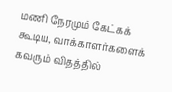மணி நேரமும் கேட்கக் கூடிய, வாக்காளர்களைக்
கவரும் விதத்தில்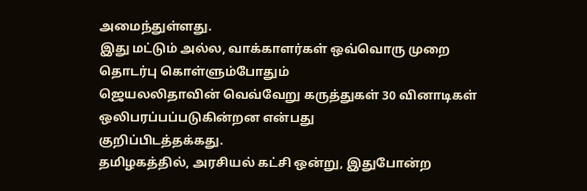அமைந்துள்ளது.
இது மட்டும் அல்ல, வாக்காளர்கள் ஒவ்வொரு முறை தொடர்பு கொள்ளும்போதும்
ஜெயலலிதாவின் வெவ்வேறு கருத்துகள் 30 வினாடிகள் ஒலிபரப்பப்படுகின்றன என்பது
குறிப்பிடத்தக்கது.
தமிழகத்தில், அரசியல் கட்சி ஒன்று, இதுபோன்ற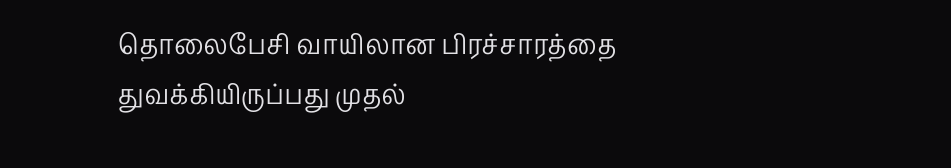தொலைபேசி வாயிலான பிரச்சாரத்தை துவக்கியிருப்பது முதல்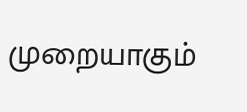முறையாகும்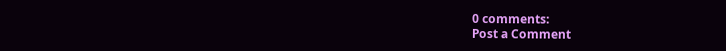0 comments:
Post a Comment